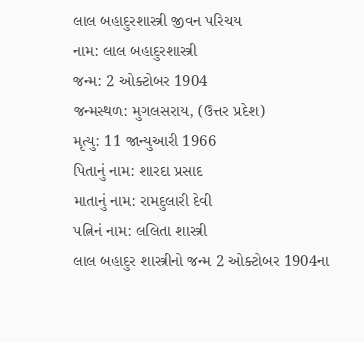લાલ બહાદુરશાસ્ત્રી જીવન પરિચય
નામ: લાલ બહાદુરશાસ્ત્રી
જન્મ: 2 ઓક્ટોબર 1904
જન્મસ્થળ: મુગલસરાય, (ઉત્તર પ્રદેશ)
મૃત્યુ: 11 જાન્યુઆરી 1966
પિતાનું નામ: શારદા પ્રસાદ
માતાનું નામ: રામદુલારી દેવી
પત્નિનં નામ: લલિતા શાસ્ત્રી
લાલ બહાદુર શાસ્ત્રીનો જન્મ 2 ઓક્ટોબર 1904ના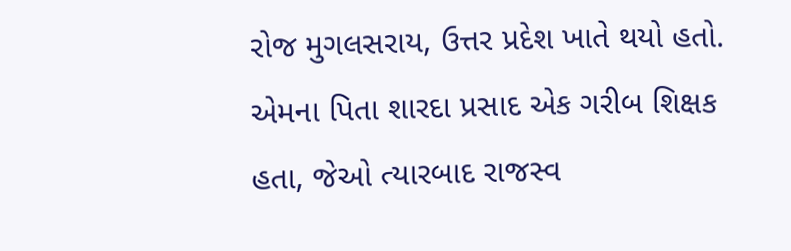રોજ મુગલસરાય, ઉત્તર પ્રદેશ ખાતે થયો હતો. એમના પિતા શારદા પ્રસાદ એક ગરીબ શિક્ષક હતા, જેઓ ત્યારબાદ રાજસ્વ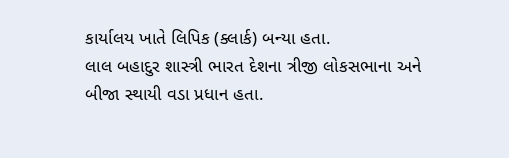કાર્યાલય ખાતે લિપિક (ક્લાર્ક) બન્યા હતા.
લાલ બહાદુર શાસ્ત્રી ભારત દેશના ત્રીજી લોકસભાના અને બીજા સ્થાયી વડા પ્રધાન હતા.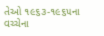તેઓ ૧૯૬૩-૧૯૬૫ના વચ્ચેના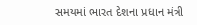સમયમાં ભારત દેશના પ્રધાન મંત્રી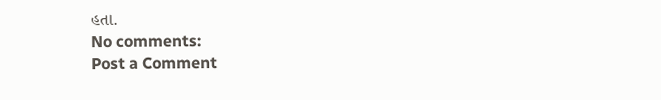હતા.
No comments:
Post a Comment